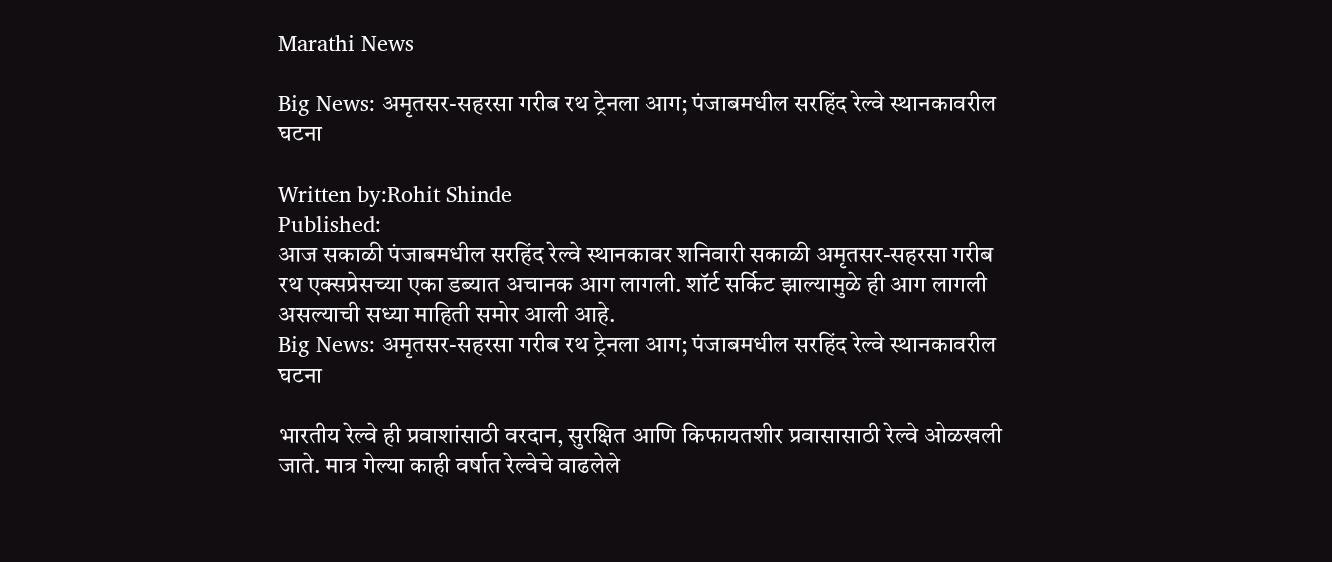Marathi News

Big News: अमृतसर-सहरसा गरीब रथ ट्रेनला आग; पंजाबमधील सरहिंद रेल्वे स्थानकावरील घटना

Written by:Rohit Shinde
Published:
आज सकाळी पंजाबमधील सरहिंद रेल्वे स्थानकावर शनिवारी सकाळी अमृतसर-सहरसा गरीब रथ एक्सप्रेसच्या एका डब्यात अचानक आग लागली. शॉर्ट सर्किट झाल्यामुळे ही आग लागली असल्याची सध्या माहिती समोर आली आहे.
Big News: अमृतसर-सहरसा गरीब रथ ट्रेनला आग; पंजाबमधील सरहिंद रेल्वे स्थानकावरील घटना

भारतीय रेल्वे ही प्रवाशांसाठी वरदान, सुरक्षित आणि किफायतशीर प्रवासासाठी रेल्वे ओळखली जाते. मात्र गेल्या काही वर्षात रेल्वेचे वाढलेले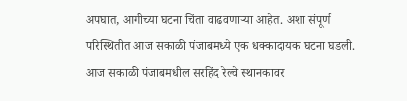अपघात, आगीच्या घटना चिंता वाढवणाऱ्या आहेत. अशा संपूर्ण परिस्थितीत आज सकाळी पंजाबमध्ये एक धक्कादायक घटना घडली. आज सकाळी पंजाबमधील सरहिंद रेल्वे स्थानकावर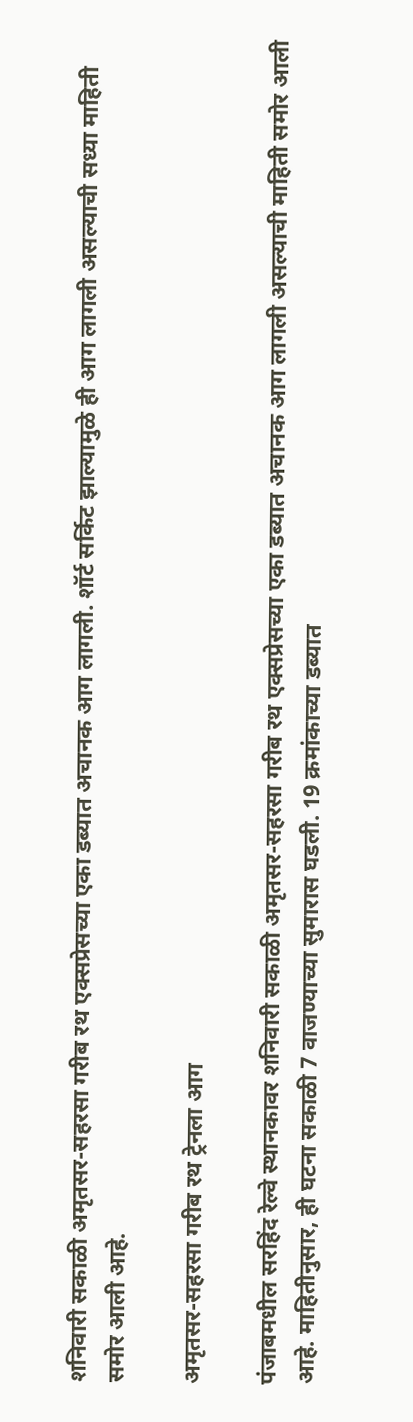शनिवारी सकाळी अमृतसर-सहरसा गरीब रथ एक्सप्रेसच्या एका डब्यात अचानक आग लागली. शॉर्ट सर्किट झाल्यामुळे ही आग लागली असल्याची सध्या माहिती समोर आली आहे.

अमृतसर-सहरसा गरीब रथ ट्रेनला आग

पंजाबमधील सरहिंद रेल्वे स्थानकावर शनिवारी सकाळी अमृतसर-सहरसा गरीब रथ एक्सप्रेसच्या एका डब्यात अचानक आग लागली असल्याची माहिती समोर आली आहे. माहितीनुसार, ही घटना सकाळी 7 वाजण्याच्या सुमारास घडली. 19 क्रमांकाच्या डब्यात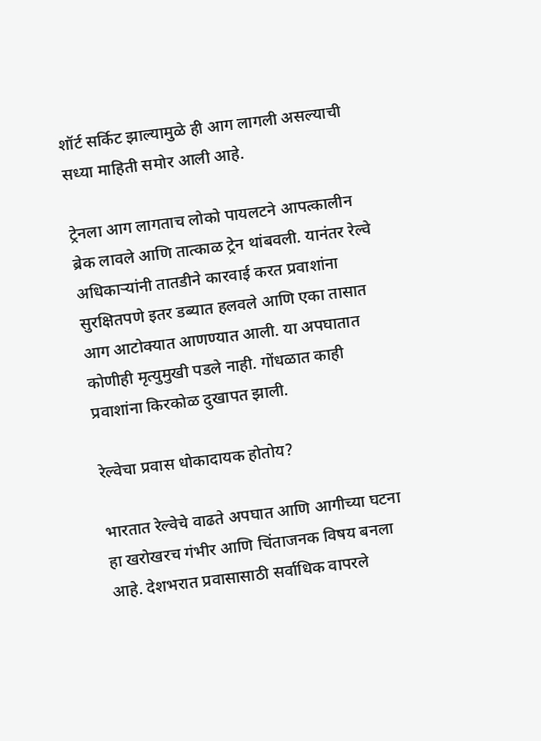शॉर्ट सर्किट झाल्यामुळे ही आग लागली असल्याची सध्या माहिती समोर आली आहे.

ट्रेनला आग लागताच लोको पायलटने आपत्कालीन ब्रेक लावले आणि तात्काळ ट्रेन थांबवली. यानंतर रेल्वे अधिकाऱ्यांनी तातडीने कारवाई करत प्रवाशांना सुरक्षितपणे इतर डब्यात हलवले आणि एका तासात आग आटोक्यात आणण्यात आली. या अपघातात कोणीही मृत्युमुखी पडले नाही. गोंधळात काही प्रवाशांना किरकोळ दुखापत झाली.

रेल्वेचा प्रवास धोकादायक होतोय?

भारतात रेल्वेचे वाढते अपघात आणि आगीच्या घटना हा खरोखरच गंभीर आणि चिंताजनक विषय बनला आहे. देशभरात प्रवासासाठी सर्वाधिक वापरले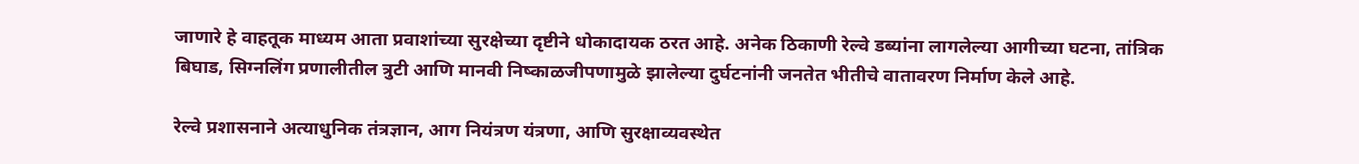जाणारे हे वाहतूक माध्यम आता प्रवाशांच्या सुरक्षेच्या दृष्टीने धोकादायक ठरत आहे. अनेक ठिकाणी रेल्वे डब्यांना लागलेल्या आगीच्या घटना, तांत्रिक बिघाड, सिग्नलिंग प्रणालीतील त्रुटी आणि मानवी निष्काळजीपणामुळे झालेल्या दुर्घटनांनी जनतेत भीतीचे वातावरण निर्माण केले आहे.

रेल्वे प्रशासनाने अत्याधुनिक तंत्रज्ञान, आग नियंत्रण यंत्रणा, आणि सुरक्षाव्यवस्थेत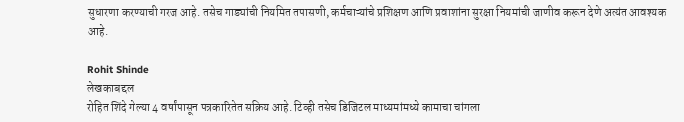सुधारणा करण्याची गरज आहे. तसेच गाड्यांची नियमित तपासणी, कर्मचाऱ्यांचे प्रशिक्षण आणि प्रवाशांना सुरक्षा नियमांची जाणीव करून देणे अत्यंत आवश्यक आहे.

Rohit Shinde
लेखकाबद्दल
रोहित शिंदे गेल्या 4 वर्षांपासून पत्रकारितेत सक्रिय आहे. टिव्ही तसेच डिजिटल माध्यमांमध्ये कामाचा चांगला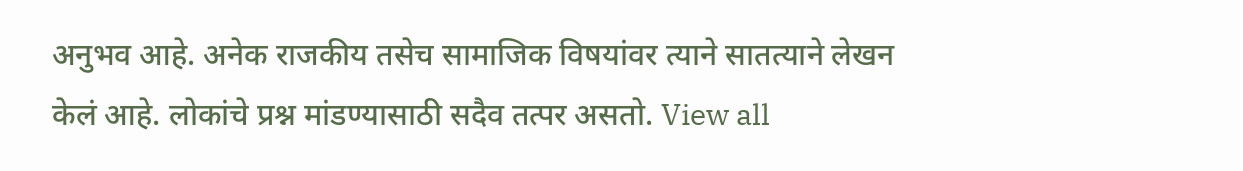अनुभव आहे. अनेक राजकीय तसेच सामाजिक विषयांवर त्याने सातत्याने लेखन केलं आहे. लोकांचे प्रश्न मांडण्यासाठी सदैव तत्पर असतो. View all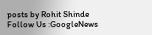posts by Rohit Shinde
Follow Us :GoogleNews